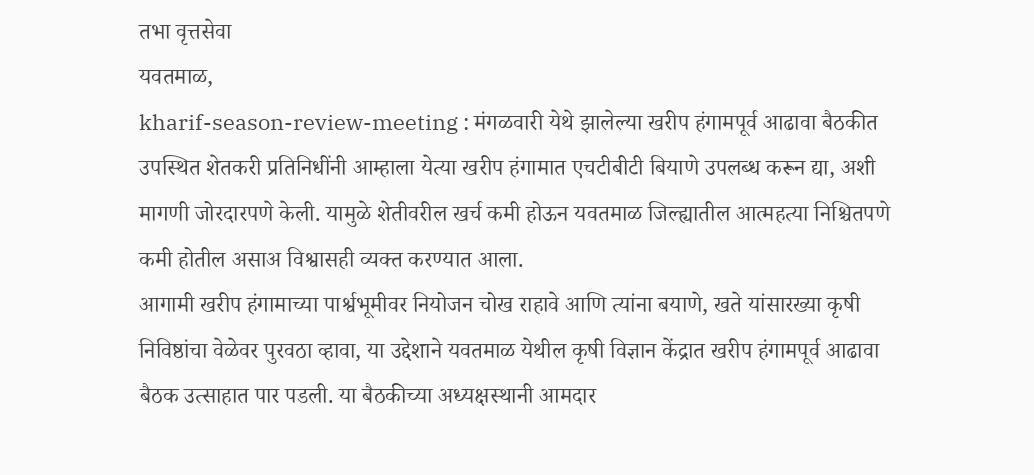तभा वृत्तसेवा
यवतमाळ,
kharif-season-review-meeting : मंगळवारी येथे झालेल्या खरीप हंगामपूर्व आढावा बैठकीत उपस्थित शेतकरी प्रतिनिधींनी आम्हाला येत्या खरीप हंगामात एचटीबीटी बियाणे उपलब्ध करून द्या, अशी मागणी जोरदारपणे केली. यामुळे शेतीवरील खर्च कमी होऊन यवतमाळ जिल्ह्यातील आत्महत्या निश्चितपणे कमी होतील असाअ विश्वासही व्यक्त करण्यात आला.
आगामी खरीप हंगामाच्या पार्श्वभूमीवर नियोजन चोख राहावे आणि त्यांना बयाणे, खते यांसारख्या कृषी निविष्ठांचा वेळेवर पुरवठा व्हावा, या उद्देशाने यवतमाळ येथील कृषी विज्ञान केंद्रात खरीप हंगामपूर्व आढावा बैठक उत्साहात पार पडली. या बैठकीच्या अध्यक्षस्थानी आमदार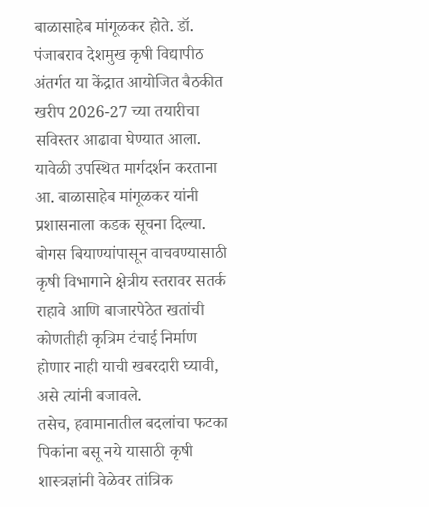बाळासाहेब मांगूळकर होते. डॉ. पंजाबराव देशमुख कृषी विद्यापीठ अंतर्गत या केंद्रात आयोजित बैठकीत खरीप 2026-27 च्या तयारीचा सविस्तर आढावा घेण्यात आला.
यावेळी उपस्थित मार्गदर्शन करताना आ. बाळासाहेब मांगूळकर यांनी प्रशासनाला कडक सूचना दिल्या. बोगस बियाण्यांपासून वाचवण्यासाठी कृषी विभागाने क्षेत्रीय स्तरावर सतर्क राहावे आणि बाजारपेठेत खतांची कोणतीही कृत्रिम टंचाई निर्माण होणार नाही याची खबरदारी घ्यावी, असे त्यांनी बजावले.
तसेच, हवामानातील बदलांचा फटका पिकांना बसू नये यासाठी कृषी शास्त्रज्ञांनी वेळेवर तांत्रिक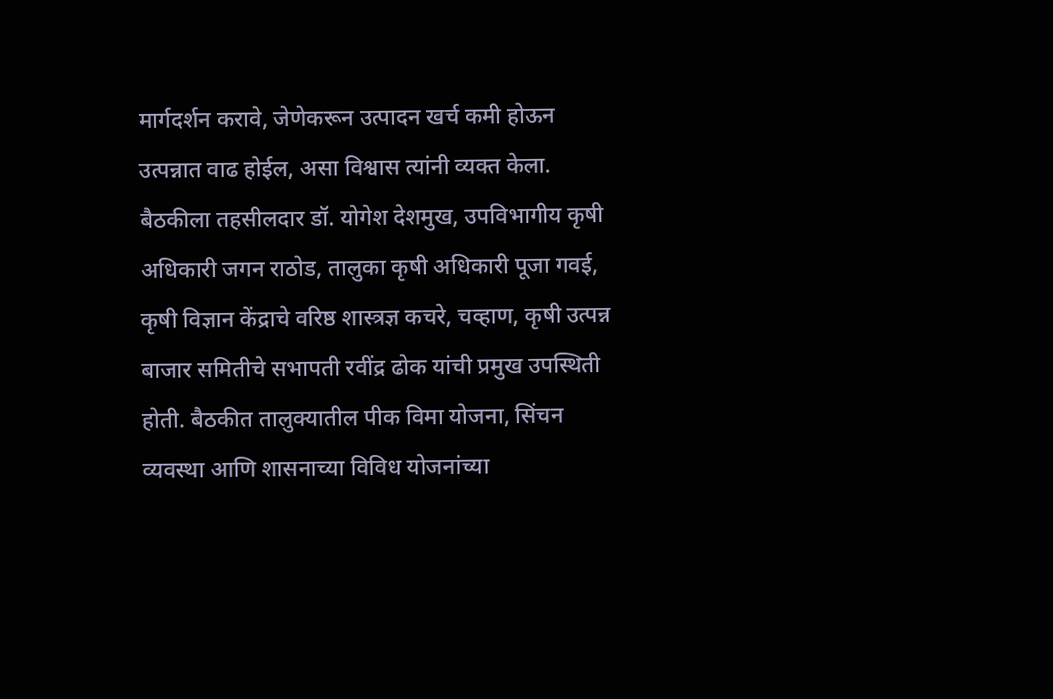मार्गदर्शन करावे, जेणेकरून उत्पादन खर्च कमी होऊन उत्पन्नात वाढ होईल, असा विश्वास त्यांनी व्यक्त केला.
बैठकीला तहसीलदार डॉ. योगेश देशमुख, उपविभागीय कृषी अधिकारी जगन राठोड, तालुका कृषी अधिकारी पूजा गवई, कृषी विज्ञान केंद्राचे वरिष्ठ शास्त्रज्ञ कचरे, चव्हाण, कृषी उत्पन्न बाजार समितीचे सभापती रवींद्र ढोक यांची प्रमुख उपस्थिती होती. बैठकीत तालुक्यातील पीक विमा योजना, सिंचन व्यवस्था आणि शासनाच्या विविध योजनांच्या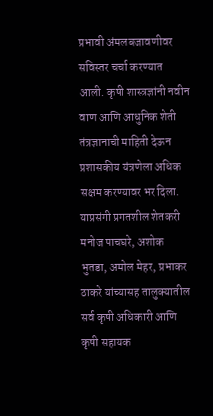प्रभावी अंमलबजावणीवर सविस्तर चर्चा करण्यात आली. कृषी शास्त्रज्ञांनी नवीन वाण आणि आधुनिक शेती तंत्रज्ञानाची माहिती देऊन प्रशासकीय यंत्रणेला अधिक सक्षम करण्यावर भर दिला.
याप्रसंगी प्रगतशील शेतकरी मनोज पाचघरे, अशोक भुतडा, अमोल मेहर, प्रभाकर ठाकरे यांच्यासह तालुक्यातील सर्व कृषी अधिकारी आणि कृषी सहायक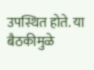उपस्थित होते. या बैठकीमुळे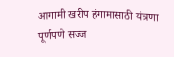आगामी खरीप हंगामासाठी यंत्रणा पूर्णपणे सज्ज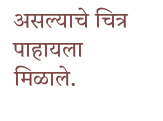असल्याचे चित्र पाहायला मिळाले.